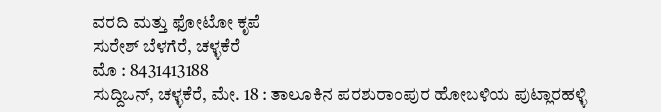ವರದಿ ಮತ್ತು ಫೋಟೋ ಕೃಪೆ
ಸುರೇಶ್ ಬೆಳಗೆರೆ, ಚಳ್ಳಕೆರೆ
ಮೊ : 8431413188
ಸುದ್ದಿಒನ್, ಚಳ್ಳಕೆರೆ, ಮೇ. 18 : ತಾಲೂಕಿನ ಪರಶುರಾಂಪುರ ಹೋಬಳಿಯ ಪುಟ್ಲಾರಹಳ್ಳಿ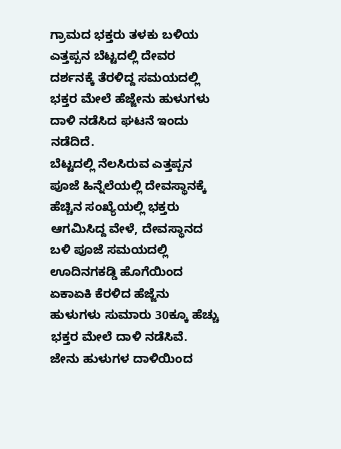ಗ್ರಾಮದ ಭಕ್ತರು ತಳಕು ಬಳಿಯ ಎತ್ತಪ್ಪನ ಬೆಟ್ಟದಲ್ಲಿ ದೇವರ ದರ್ಶನಕ್ಕೆ ತೆರಳಿದ್ದ ಸಮಯದಲ್ಲಿ ಭಕ್ತರ ಮೇಲೆ ಹೆಜ್ಜೇನು ಹುಳುಗಳು ದಾಳಿ ನಡೆಸಿದ ಘಟನೆ ಇಂದು ನಡೆದಿದೆ.
ಬೆಟ್ಟದಲ್ಲಿ ನೆಲಸಿರುವ ಎತ್ತಪ್ಪನ ಪೂಜೆ ಹಿನ್ನೆಲೆಯಲ್ಲಿ ದೇವಸ್ಥಾನಕ್ಕೆ ಹೆಚ್ಚಿನ ಸಂಖ್ಯೆಯಲ್ಲಿ ಭಕ್ತರು ಆಗಮಿಸಿದ್ದ ವೇಳೆ, ದೇವಸ್ಥಾನದ ಬಳಿ ಪೂಜೆ ಸಮಯದಲ್ಲಿ ಊದಿನಗಕಡ್ಡಿ ಹೊಗೆಯಿಂದ ಏಕಾಏಕಿ ಕೆರಳಿದ ಹೆಜ್ಜೆನು ಹುಳುಗಳು ಸುಮಾರು 30ಕ್ಕೂ ಹೆಚ್ಚು ಭಕ್ತರ ಮೇಲೆ ದಾಳಿ ನಡೆಸಿವೆ.
ಜೇನು ಹುಳುಗಳ ದಾಳಿಯಿಂದ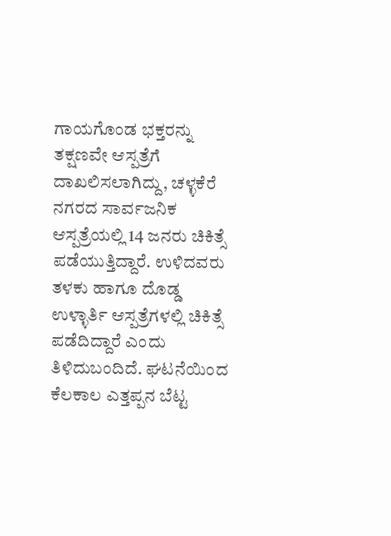ಗಾಯಗೊಂಡ ಭಕ್ತರನ್ನು ತಕ್ಷಣವೇ ಆಸ್ಪತ್ರೆಗೆ ದಾಖಲಿಸಲಾಗಿದ್ದು, ಚಳ್ಳಕೆರೆ ನಗರದ ಸಾರ್ವಜನಿಕ ಆಸ್ಪತ್ರೆಯಲ್ಲಿ 14 ಜನರು ಚಿಕಿತ್ಸೆ ಪಡೆಯುತ್ತಿದ್ದಾರೆ. ಉಳಿದವರು ತಳಕು ಹಾಗೂ ದೊಡ್ಡ ಉಳ್ಳಾರ್ತಿ ಆಸ್ಪತ್ರೆಗಳಲ್ಲಿ ಚಿಕಿತ್ಸೆ ಪಡೆದಿದ್ದಾರೆ ಎಂದು ತಿಳಿದುಬಂದಿದೆ. ಘಟನೆಯಿಂದ ಕೆಲಕಾಲ ಎತ್ತಪ್ಪನ ಬೆಟ್ಟ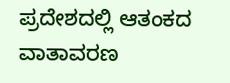ಪ್ರದೇಶದಲ್ಲಿ ಆತಂಕದ ವಾತಾವರಣ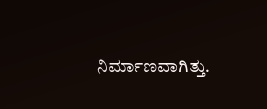ನಿರ್ಮಾಣವಾಗಿತ್ತು.